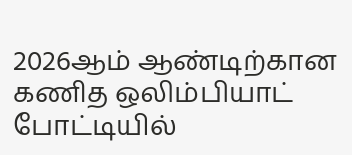2026ஆம் ஆண்டிற்கான கணித ஒலிம்பியாட் போட்டியில்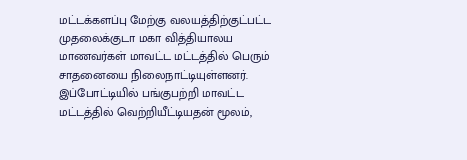மட்டக்களப்பு மேற்கு வலயத்திற்குட்பட்ட முதலைக்குடா மகா வித்தியாலய மாணவர்கள் மாவட்ட மட்டத்தில் பெரும் சாதனையை நிலைநாட்டியுள்ளனர்.
இப்போட்டியில் பங்குபற்றி மாவட்ட மட்டத்தில் வெற்றியீட்டியதன் மூலம்,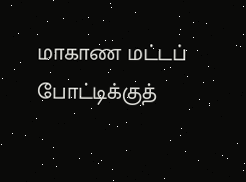மாகாண மட்டப் போட்டிக்குத்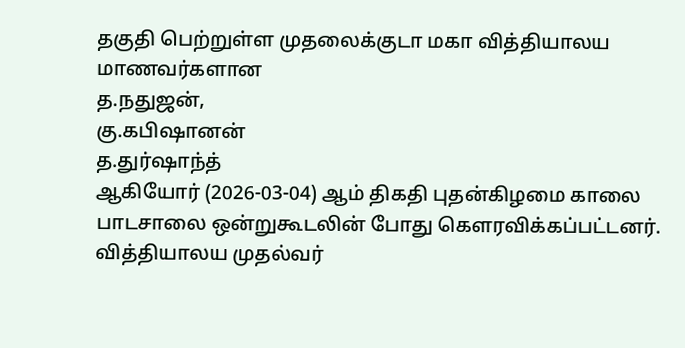தகுதி பெற்றுள்ள முதலைக்குடா மகா வித்தியாலய மாணவர்களான
த.நதுஜன்,
கு.கபிஷானன்
த.துர்ஷாந்த்
ஆகியோர் (2026-03-04) ஆம் திகதி புதன்கிழமை காலை பாடசாலை ஒன்றுகூடலின் போது கௌரவிக்கப்பட்டனர்.
வித்தியாலய முதல்வர்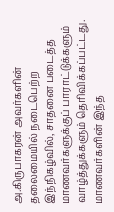அ.கிருபாகரன் அவர்களின் தலைமையில் நடைபெற்ற இந்நிகழ்வில், சாதனை படைத்த மாணவர்களுக்குப் பாராட்டுக்களும் வாழ்த்துக்களும் தெரிவிக்கப்பட்டது.
மாணவர்களின் இந்த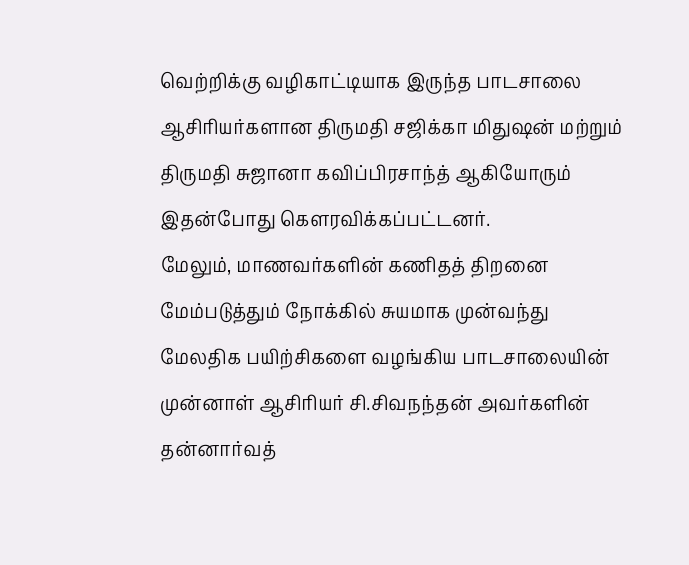வெற்றிக்கு வழிகாட்டியாக இருந்த பாடசாலை ஆசிரியர்களான திருமதி சஜிக்கா மிதுஷன் மற்றும் திருமதி சுஜானா கவிப்பிரசாந்த் ஆகியோரும் இதன்போது கௌரவிக்கப்பட்டனர்.
மேலும், மாணவர்களின் கணிதத் திறனை மேம்படுத்தும் நோக்கில் சுயமாக முன்வந்து மேலதிக பயிற்சிகளை வழங்கிய பாடசாலையின் முன்னாள் ஆசிரியர் சி.சிவநந்தன் அவர்களின் தன்னார்வத்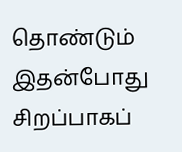தொண்டும் இதன்போது சிறப்பாகப்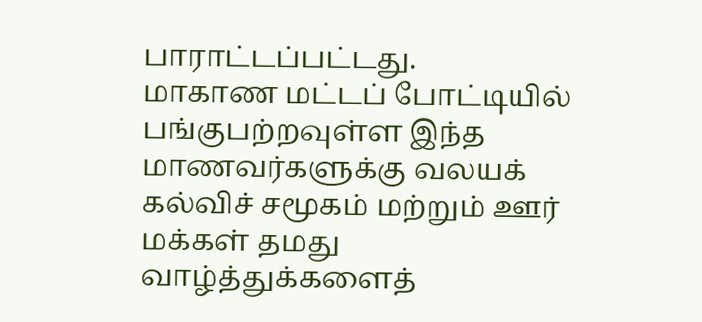பாராட்டப்பட்டது.
மாகாண மட்டப் போட்டியில் பங்குபற்றவுள்ள இந்த மாணவர்களுக்கு வலயக் கல்விச் சமூகம் மற்றும் ஊர் மக்கள் தமது வாழ்த்துக்களைத்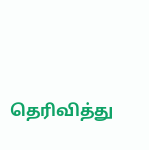தெரிவித்து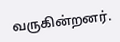வருகின்றனர்.